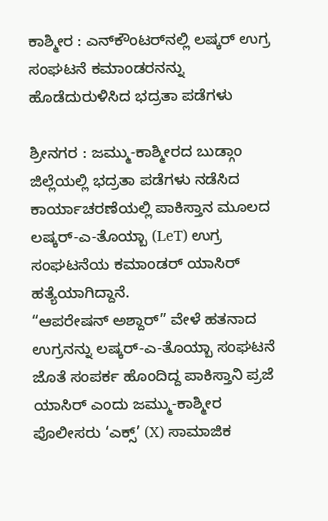ಕಾಶ್ಮೀರ : ಎನ್‌ಕೌಂಟರ್‌ನಲ್ಲಿ ಲಷ್ಕರ್ ಉಗ್ರ ಸಂಘಟನೆ ಕಮಾಂಡರನನ್ನು ಹೊಡೆದುರುಳಿಸಿದ ಭದ್ರತಾ ಪಡೆಗಳು

ಶ್ರೀನಗರ : ಜಮ್ಮು-ಕಾಶ್ಮೀರದ ಬುಡ್ಗಾಂ ಜಿಲ್ಲೆಯಲ್ಲಿ ಭದ್ರತಾ ಪಡೆಗಳು ನಡೆಸಿದ ಕಾರ್ಯಾಚರಣೆಯಲ್ಲಿ ಪಾಕಿಸ್ತಾನ ಮೂಲದ ಲಷ್ಕರ್-ಎ-ತೊಯ್ಬಾ (LeT) ಉಗ್ರ ಸಂಘಟನೆಯ ಕಮಾಂಡರ್ ಯಾಸಿರ್ ಹತ್ಯೆಯಾಗಿದ್ದಾನೆ.
“ಆಪರೇಷನ್ ಅಶ್ದಾರ್” ವೇಳೆ ಹತನಾದ ಉಗ್ರನನ್ನು ಲಷ್ಕರ್-ಎ-ತೊಯ್ಬಾ ಸಂಘಟನೆ ಜೊತೆ ಸಂಪರ್ಕ ಹೊಂದಿದ್ದ ಪಾಕಿಸ್ತಾನಿ ಪ್ರಜೆ ಯಾಸಿರ್ ಎಂದು ಜಮ್ಮು-ಕಾಶ್ಮೀರ ಪೊಲೀಸರು ‘ಎಕ್ಸ್’ (X) ಸಾಮಾಜಿಕ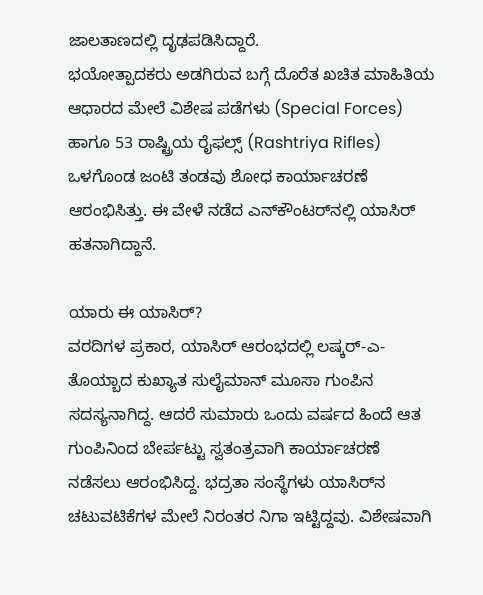ಜಾಲತಾಣದಲ್ಲಿ ದೃಢಪಡಿಸಿದ್ದಾರೆ.
ಭಯೋತ್ಪಾದಕರು ಅಡಗಿರುವ ಬಗ್ಗೆ ದೊರೆತ ಖಚಿತ ಮಾಹಿತಿಯ ಆಧಾರದ ಮೇಲೆ ವಿಶೇಷ ಪಡೆಗಳು (Special Forces) ಹಾಗೂ 53 ರಾಷ್ಟ್ರಿಯ ರೈಫಲ್ಸ್ (Rashtriya Rifles) ಒಳಗೊಂಡ ಜಂಟಿ ತಂಡವು ಶೋಧ ಕಾರ್ಯಾಚರಣೆ ಆರಂಭಿಸಿತ್ತು. ಈ ವೇಳೆ ನಡೆದ ಎನ್‌ಕೌಂಟರ್‌ನಲ್ಲಿ ಯಾಸಿರ್ ಹತನಾಗಿದ್ದಾನೆ.

ಯಾರು ಈ ಯಾಸಿರ್?
ವರದಿಗಳ ಪ್ರಕಾರ, ಯಾಸಿರ್ ಆರಂಭದಲ್ಲಿ ಲಷ್ಕರ್-ಎ-ತೊಯ್ಬಾದ ಕುಖ್ಯಾತ ಸುಲೈಮಾನ್ ಮೂಸಾ ಗುಂಪಿನ ಸದಸ್ಯನಾಗಿದ್ದ. ಆದರೆ ಸುಮಾರು ಒಂದು ವರ್ಷದ ಹಿಂದೆ ಆತ ಗುಂಪಿನಿಂದ ಬೇರ್ಪಟ್ಟು ಸ್ವತಂತ್ರವಾಗಿ ಕಾರ್ಯಾಚರಣೆ ನಡೆಸಲು ಆರಂಭಿಸಿದ್ದ. ಭದ್ರತಾ ಸಂಸ್ಥೆಗಳು ಯಾಸಿರ್‌ನ ಚಟುವಟಿಕೆಗಳ ಮೇಲೆ ನಿರಂತರ ನಿಗಾ ಇಟ್ಟಿದ್ದವು. ವಿಶೇಷವಾಗಿ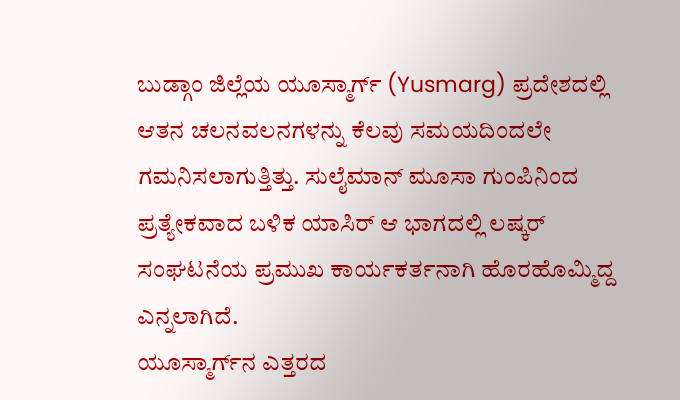ಬುಡ್ಗಾಂ ಜಿಲ್ಲೆಯ ಯೂಸ್ಮಾರ್ಗ್ (Yusmarg) ಪ್ರದೇಶದಲ್ಲಿ ಆತನ ಚಲನವಲನಗಳನ್ನು ಕೆಲವು ಸಮಯದಿಂದಲೇ ಗಮನಿಸಲಾಗುತ್ತಿತ್ತು. ಸುಲೈಮಾನ್ ಮೂಸಾ ಗುಂಪಿನಿಂದ ಪ್ರತ್ಯೇಕವಾದ ಬಳಿಕ ಯಾಸಿರ್ ಆ ಭಾಗದಲ್ಲಿ ಲಷ್ಕರ್ ಸಂಘಟನೆಯ ಪ್ರಮುಖ ಕಾರ್ಯಕರ್ತನಾಗಿ ಹೊರಹೊಮ್ಮಿದ್ದ ಎನ್ನಲಾಗಿದೆ.
ಯೂಸ್ಮಾರ್ಗ್‌ನ ಎತ್ತರದ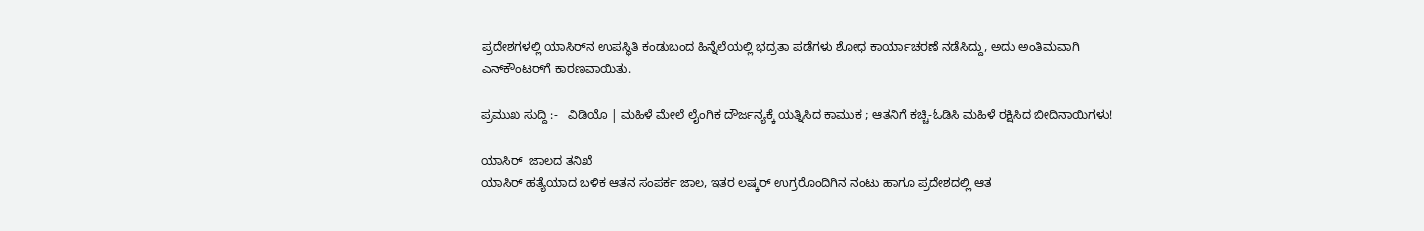ಪ್ರದೇಶಗಳಲ್ಲಿ ಯಾಸಿರ್‌ನ ಉಪಸ್ಥಿತಿ ಕಂಡುಬಂದ ಹಿನ್ನೆಲೆಯಲ್ಲಿ ಭದ್ರತಾ ಪಡೆಗಳು ಶೋಧ ಕಾರ್ಯಾಚರಣೆ ನಡೆಸಿದ್ದು, ಅದು ಅಂತಿಮವಾಗಿ ಎನ್‌ಕೌಂಟರ್‌ಗೆ ಕಾರಣವಾಯಿತು.

ಪ್ರಮುಖ ಸುದ್ದಿ :-   ವಿಡಿಯೊ | ಮಹಿಳೆ ಮೇಲೆ ಲೈಂಗಿಕ ದೌರ್ಜನ್ಯಕ್ಕೆ ಯತ್ನಿಸಿದ ಕಾಮುಕ ; ಆತನಿಗೆ ಕಚ್ಚಿ-ಓಡಿಸಿ ಮಹಿಳೆ ರಕ್ಷಿಸಿದ ಬೀದಿನಾಯಿಗಳು!

ಯಾಸಿರ್‌  ಜಾಲದ ತನಿಖೆ
ಯಾಸಿರ್ ಹತ್ಯೆಯಾದ ಬಳಿಕ ಆತನ ಸಂಪರ್ಕ ಜಾಲ, ಇತರ ಲಷ್ಕರ್ ಉಗ್ರರೊಂದಿಗಿನ ನಂಟು ಹಾಗೂ ಪ್ರದೇಶದಲ್ಲಿ ಆತ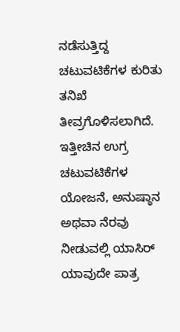ನಡೆಸುತ್ತಿದ್ದ ಚಟುವಟಿಕೆಗಳ ಕುರಿತು ತನಿಖೆ ತೀವ್ರಗೊಳಿಸಲಾಗಿದೆ. ಇತ್ತೀಚಿನ ಉಗ್ರ ಚಟುವಟಿಕೆಗಳ ಯೋಜನೆ, ಅನುಷ್ಠಾನ ಅಥವಾ ನೆರವು ನೀಡುವಲ್ಲಿ ಯಾಸಿರ್ ಯಾವುದೇ ಪಾತ್ರ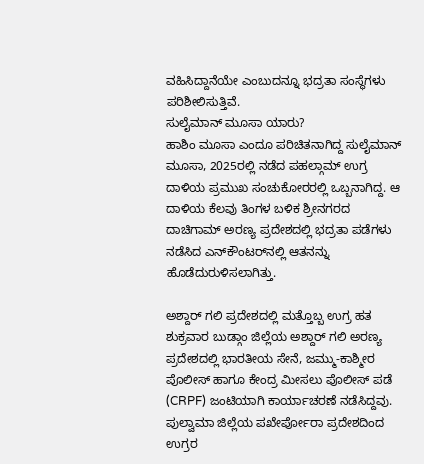ವಹಿಸಿದ್ದಾನೆಯೇ ಎಂಬುದನ್ನೂ ಭದ್ರತಾ ಸಂಸ್ಥೆಗಳು ಪರಿಶೀಲಿಸುತ್ತಿವೆ.
ಸುಲೈಮಾನ್ ಮೂಸಾ ಯಾರು?
ಹಾಶಿಂ ಮೂಸಾ ಎಂದೂ ಪರಿಚಿತನಾಗಿದ್ದ ಸುಲೈಮಾನ್ ಮೂಸಾ, 2025ರಲ್ಲಿ ನಡೆದ ಪಹಲ್ಗಾಮ್ ಉಗ್ರ ದಾಳಿಯ ಪ್ರಮುಖ ಸಂಚುಕೋರರಲ್ಲಿ ಒಬ್ಬನಾಗಿದ್ದ. ಆ ದಾಳಿಯ ಕೆಲವು ತಿಂಗಳ ಬಳಿಕ ಶ್ರೀನಗರದ ದಾಚಿಗಾಮ್ ಅರಣ್ಯ ಪ್ರದೇಶದಲ್ಲಿ ಭದ್ರತಾ ಪಡೆಗಳು ನಡೆಸಿದ ಎನ್‌ಕೌಂಟರ್‌ನಲ್ಲಿ ಆತನನ್ನು ಹೊಡೆದುರುಳಿಸಲಾಗಿತ್ತು.

ಅಶ್ದಾರ್ ಗಲಿ ಪ್ರದೇಶದಲ್ಲಿ ಮತ್ತೊಬ್ಬ ಉಗ್ರ ಹತ
ಶುಕ್ರವಾರ ಬುಡ್ಗಾಂ ಜಿಲ್ಲೆಯ ಅಶ್ದಾರ್ ಗಲಿ ಅರಣ್ಯ ಪ್ರದೇಶದಲ್ಲಿ ಭಾರತೀಯ ಸೇನೆ, ಜಮ್ಮು-ಕಾಶ್ಮೀರ ಪೊಲೀಸ್ ಹಾಗೂ ಕೇಂದ್ರ ಮೀಸಲು ಪೊಲೀಸ್ ಪಡೆ (CRPF) ಜಂಟಿಯಾಗಿ ಕಾರ್ಯಾಚರಣೆ ನಡೆಸಿದ್ದವು. ಪುಲ್ವಾಮಾ ಜಿಲ್ಲೆಯ ಪಖೇರ್ಪೋರಾ ಪ್ರದೇಶದಿಂದ ಉಗ್ರರ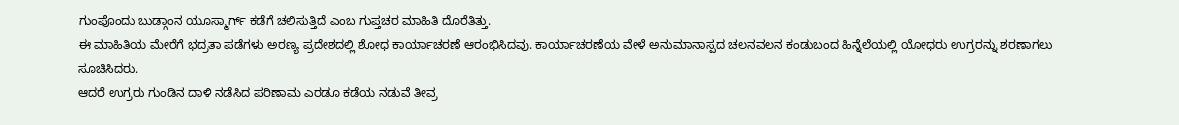ಗುಂಪೊಂದು ಬುಡ್ಗಾಂನ ಯೂಸ್ಮಾರ್ಗ್ ಕಡೆಗೆ ಚಲಿಸುತ್ತಿದೆ ಎಂಬ ಗುಪ್ತಚರ ಮಾಹಿತಿ ದೊರೆತಿತ್ತು.
ಈ ಮಾಹಿತಿಯ ಮೇರೆಗೆ ಭದ್ರತಾ ಪಡೆಗಳು ಅರಣ್ಯ ಪ್ರದೇಶದಲ್ಲಿ ಶೋಧ ಕಾರ್ಯಾಚರಣೆ ಆರಂಭಿಸಿದವು. ಕಾರ್ಯಾಚರಣೆಯ ವೇಳೆ ಅನುಮಾನಾಸ್ಪದ ಚಲನವಲನ ಕಂಡುಬಂದ ಹಿನ್ನೆಲೆಯಲ್ಲಿ ಯೋಧರು ಉಗ್ರರನ್ನು ಶರಣಾಗಲು ಸೂಚಿಸಿದರು.
ಆದರೆ ಉಗ್ರರು ಗುಂಡಿನ ದಾಳಿ ನಡೆಸಿದ ಪರಿಣಾಮ ಎರಡೂ ಕಡೆಯ ನಡುವೆ ತೀವ್ರ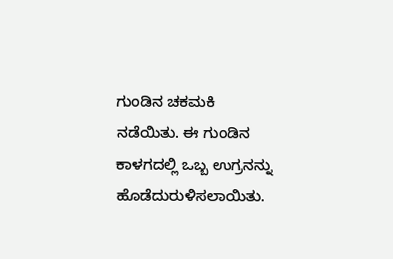ಗುಂಡಿನ ಚಕಮಕಿ ನಡೆಯಿತು. ಈ ಗುಂಡಿನ ಕಾಳಗದಲ್ಲಿ ಒಬ್ಬ ಉಗ್ರನನ್ನು ಹೊಡೆದುರುಳಿಸಲಾಯಿತು.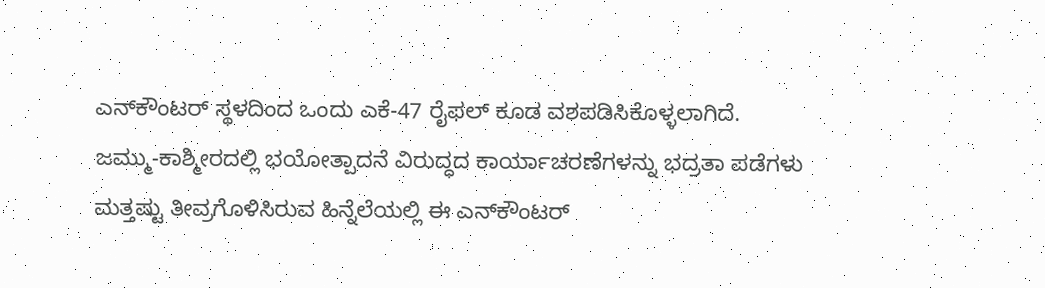ಎನ್‌ಕೌಂಟರ್ ಸ್ಥಳದಿಂದ ಒಂದು ಎಕೆ-47 ರೈಫಲ್ ಕೂಡ ವಶಪಡಿಸಿಕೊಳ್ಳಲಾಗಿದೆ.
ಜಮ್ಮು-ಕಾಶ್ಮೀರದಲ್ಲಿ ಭಯೋತ್ಪಾದನೆ ವಿರುದ್ಧದ ಕಾರ್ಯಾಚರಣೆಗಳನ್ನು ಭದ್ರತಾ ಪಡೆಗಳು ಮತ್ತಷ್ಟು ತೀವ್ರಗೊಳಿಸಿರುವ ಹಿನ್ನೆಲೆಯಲ್ಲಿ ಈ ಎನ್‌ಕೌಂಟರ್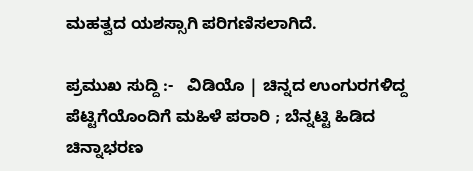ಮಹತ್ವದ ಯಶಸ್ಸಾಗಿ ಪರಿಗಣಿಸಲಾಗಿದೆ.

ಪ್ರಮುಖ ಸುದ್ದಿ :-   ವಿಡಿಯೊ | ಚಿನ್ನದ ಉಂಗುರಗಳಿದ್ದ ಪೆಟ್ಟಿಗೆಯೊಂದಿಗೆ ಮಹಿಳೆ ಪರಾರಿ ; ಬೆನ್ನಟ್ಟಿ ಹಿಡಿದ ಚಿನ್ನಾಭರಣ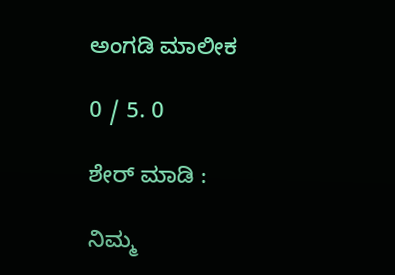ಅಂಗಡಿ ಮಾಲೀಕ

0 / 5. 0

ಶೇರ್ ಮಾಡಿ :

ನಿಮ್ಮ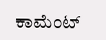ಕಾಮೆಂಟ್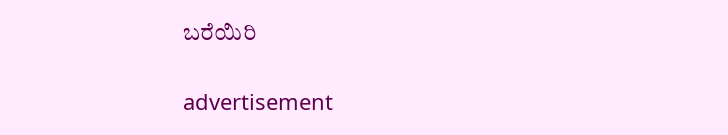ಬರೆಯಿರಿ

advertisement